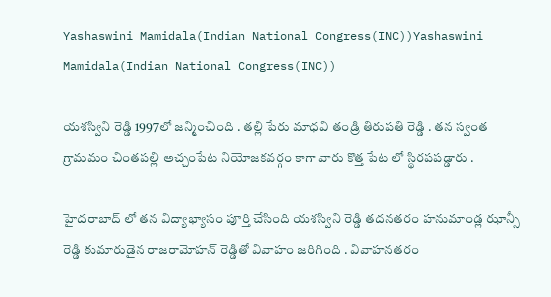Yashaswini Mamidala(Indian National Congress(INC))Yashaswini Mamidala(Indian National Congress(INC))

యశస్విని రెడ్డి 1997లో జన్మించింది . తల్లి పేరు మాధవి తండ్రి తిరుపతి రెడ్డి . తన స్వంత గ్రామమం చింతపల్లి అచ్చంపేట నియోజకవర్గం కాగా వారు కొత్త పేట లో స్థిరపపడ్డారు .

హైదరాబాద్ లో తన విద్యాభ్యాసం పూర్తి చేసింది యశస్విని రెడ్డి తదనతరం హనుమాండ్ల ఝాన్సీ రెడ్డి కుమారుడైన రాజరామోహన్ రెడ్డితో వివాహం జరిగింది . వివాహనతరం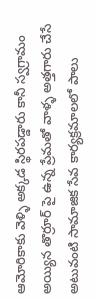ఆమోరికాకు వెళ్ళి అక్కడ స్థిరపడ్డారు కానీ స్వగ్రామం అయ్యిన తొర్రూర్ పై ఉన్న ప్రేమతో వాళ్ళ అత్తగారు చేసే అటువంటి సామాజిక సేవ కార్యక్రమాలలో పాలు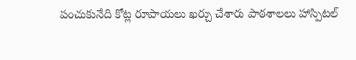పంచుకునేది కోట్ల రూపాయలు ఖర్చు చేశారు పాఠశాలలు హాస్పిటల్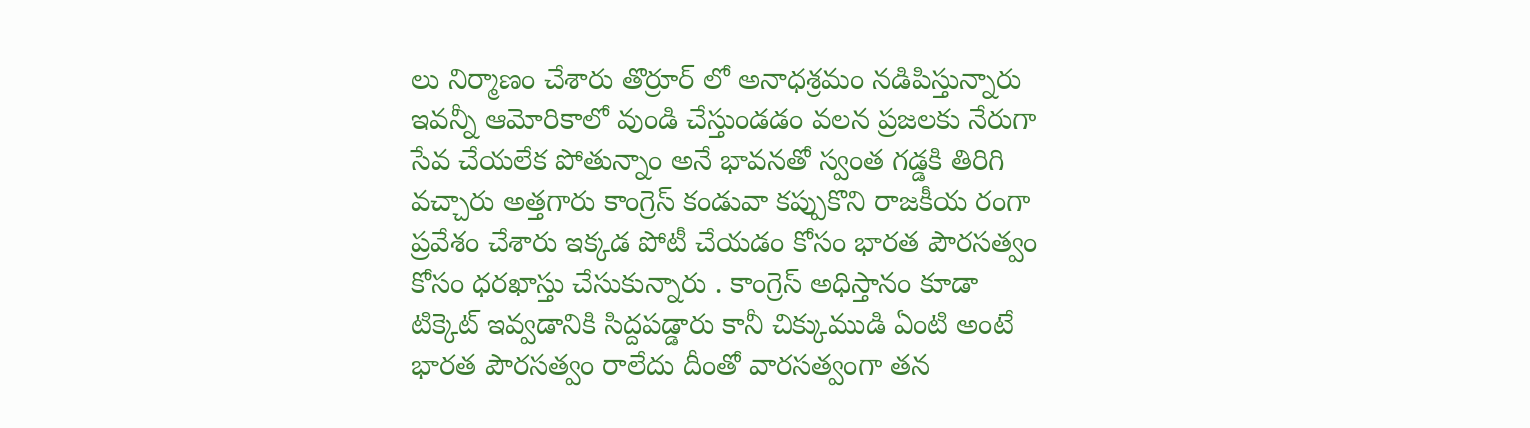లు నిర్మాణం చేశారు తొర్రూర్ లో అనాధశ్రమం నడిపిస్తున్నారు ఇవన్నీ ఆమోరికాలో వుండి చేస్తుండడం వలన ప్రజలకు నేరుగా సేవ చేయలేక పోతున్నాం అనే భావనతో స్వంత గడ్డకి తిరిగి వచ్చారు అత్తగారు కాంగ్రెస్ కండువా కప్పుకొని రాజకీయ రంగా ప్రవేశం చేశారు ఇక్కడ పోటీ చేయడం కోసం భారత పౌరసత్వం కోసం ధరఖాస్తు చేసుకున్నారు . కాంగ్రెస్ అధిస్తానం కూడా టిక్కెట్ ఇవ్వడానికి సిద్దపడ్డారు కానీ చిక్కుముడి ఏంటి అంటే భారత పౌరసత్వం రాలేదు దీంతో వారసత్వంగా తన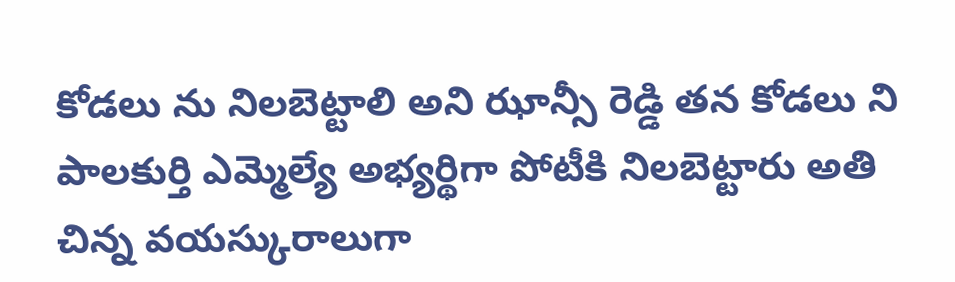కోడలు ను నిలబెట్టాలి అని ఝాన్సీ రెడ్డి తన కోడలు ని పాలకుర్తి ఎమ్మెల్యే అభ్యర్థిగా పోటీకి నిలబెట్టారు అతి చిన్న వయస్కురాలుగా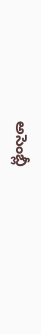అసెంబ్లీ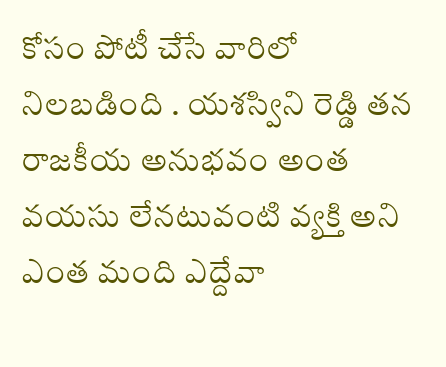కోసం పోటీ చేసే వారిలో నిలబడింది . యశస్విని రెడ్డి తన రాజకీయ అనుభవం అంత వయసు లేనటువంటి వ్యక్తి అని ఎంత మంది ఎద్దేవా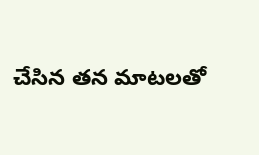చేసిన తన మాటలతో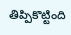తిప్పికొట్టింది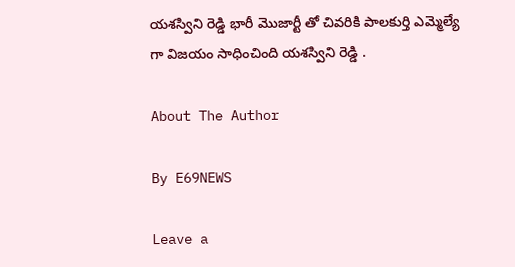యశస్విని రెడ్డి భారీ మొజార్టీ తో చివరికి పాలకుర్తి ఎమ్మెల్యే గా విజయం సాధించింది యశస్విని రెడ్డి .

About The Author

By E69NEWS

Leave a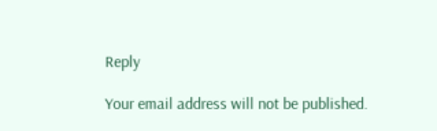Reply

Your email address will not be published.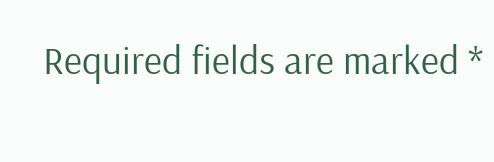Required fields are marked *